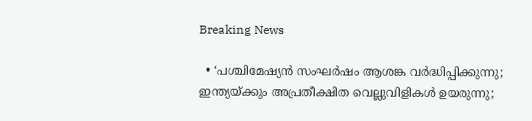Breaking News

  • ‘പശ്ചിമേഷ്യൻ സംഘർഷം ആശങ്ക വർദ്ധിപ്പിക്കുന്നു; ഇന്ത്യയ്ക്കും അപ്രതീക്ഷിത വെല്ലുവിളികൾ ഉയരുന്നു;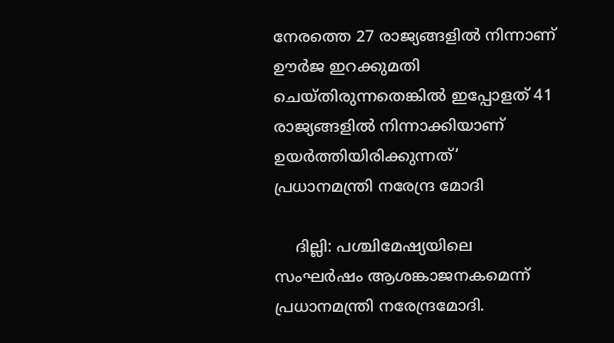നേരത്തെ 27 രാജ്യങ്ങളിൽ നിന്നാണ് ഊർജ ഇറക്കുമതി ചെയ്തിരുന്നതെങ്കിൽ ഇപ്പോളത് 41 രാജ്യങ്ങളിൽ നിന്നാക്കിയാണ് ഉയർത്തിയിരിക്കുന്നത്‘ പ്രധാനമന്ത്രി നരേന്ദ്ര മോദി

    ദില്ലി: പശ്ചിമേഷ്യയിലെ സംഘർഷം ആശങ്കാജനകമെന്ന് പ്രധാനമന്ത്രി നരേന്ദ്രമോദി.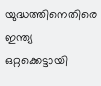യുദ്ധത്തിനെതിരെ ഇന്ത്യ ഒറ്റക്കെട്ടായി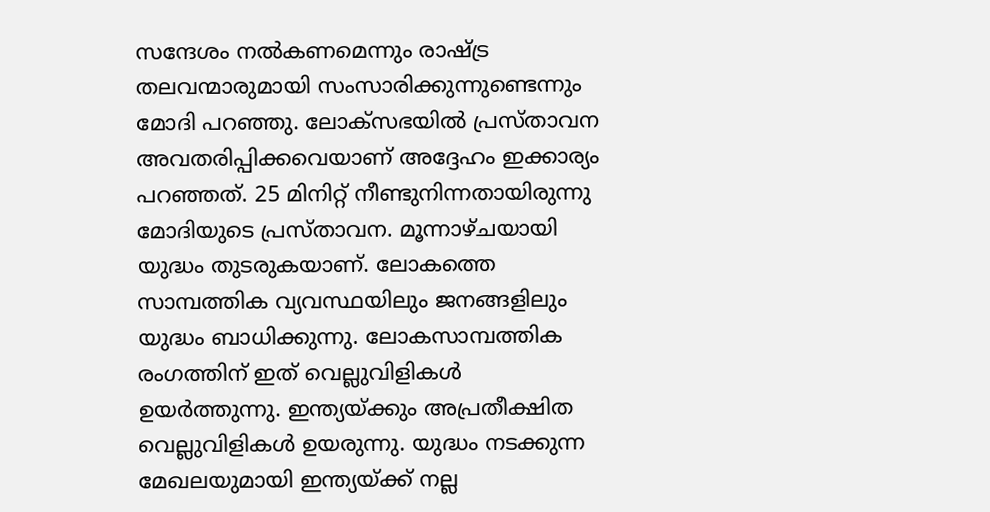സന്ദേശം നൽകണമെന്നും രാഷ്ട്ര തലവന്മാരുമായി സംസാരിക്കുന്നുണ്ടെന്നും മോദി പറഞ്ഞു. ലോക്സഭയിൽ പ്രസ്താവന അവതരിപ്പിക്കവെയാണ് അദ്ദേഹം ഇക്കാര്യം പറഞ്ഞത്. 25 മിനിറ്റ് നീണ്ടുനിന്നതായിരുന്നു മോദിയുടെ പ്രസ്താവന. മൂന്നാഴ്ചയായി യുദ്ധം തുടരുകയാണ്. ലോകത്തെ സാമ്പത്തിക വ്യവസ്ഥയിലും ജനങ്ങളിലും യുദ്ധം ബാധിക്കുന്നു. ലോകസാമ്പത്തിക രംഗത്തിന് ഇത് വെല്ലുവിളികൾ ഉയർത്തുന്നു. ഇന്ത്യയ്ക്കും അപ്രതീക്ഷിത വെല്ലുവിളികൾ ഉയരുന്നു. യുദ്ധം നടക്കുന്ന മേഖലയുമായി ഇന്ത്യയ്ക്ക് നല്ല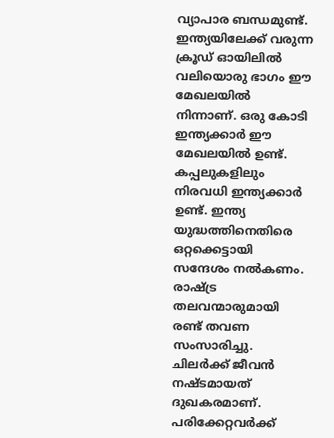വ്യാപാര ബന്ധമുണ്ട്. ഇന്ത്യയിലേക്ക് വരുന്ന ക്രൂഡ് ഓയിലിൽ വലിയൊരു ഭാഗം ഈ മേഖലയിൽ നിന്നാണ്. ഒരു കോടി ഇന്ത്യക്കാർ ഈ മേഖലയിൽ ഉണ്ട്. കപ്പലുകളിലും നിരവധി ഇന്ത്യക്കാർ ഉണ്ട്. ഇന്ത്യ യുദ്ധത്തിനെതിരെ ഒറ്റക്കെട്ടായി സന്ദേശം നൽകണം. രാഷ്ട്ര തലവന്മാരുമായി രണ്ട് തവണ സംസാരിച്ചു. ചിലർക്ക് ജീവൻ നഷ്ടമായത് ദുഖകരമാണ്. പരിക്കേറ്റവർക്ക്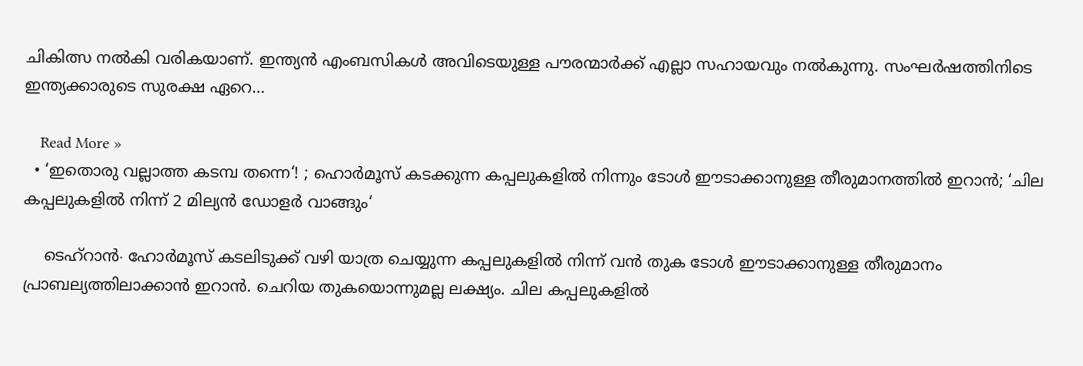ചികിത്സ നൽകി വരികയാണ്. ഇന്ത്യൻ എംബസികൾ അവിടെയുള്ള പൗരന്മാർക്ക് എല്ലാ സഹായവും നൽകുന്നു. സംഘർഷത്തിനിടെ ഇന്ത്യക്കാരുടെ സുരക്ഷ ഏറെ…

    Read More »
  • ‘ഇതൊരു വല്ലാത്ത കടമ്പ തന്നെ‘! ; ഹൊർമൂസ് കടക്കുന്ന കപ്പലുകളിൽ നിന്നും ടോൾ ഈടാക്കാനുള്ള തീരുമാനത്തിൽ ഇറാൻ; ‘ചില കപ്പലുകളിൽ നിന്ന് 2 മില്യൻ ഡോളർ വാങ്ങും‘

    ടെഹ്റാൻ∙ ഹോർമൂസ് കടലിടുക്ക് വഴി യാത്ര ചെയ്യുന്ന കപ്പലുകളിൽ നിന്ന് വൻ തുക ടോൾ ഈടാക്കാനുള്ള തീരുമാനം പ്രാബല്യത്തിലാക്കാൻ ഇറാൻ. ചെറിയ തുകയൊന്നുമല്ല ലക്ഷ്യം. ചില കപ്പലുകളിൽ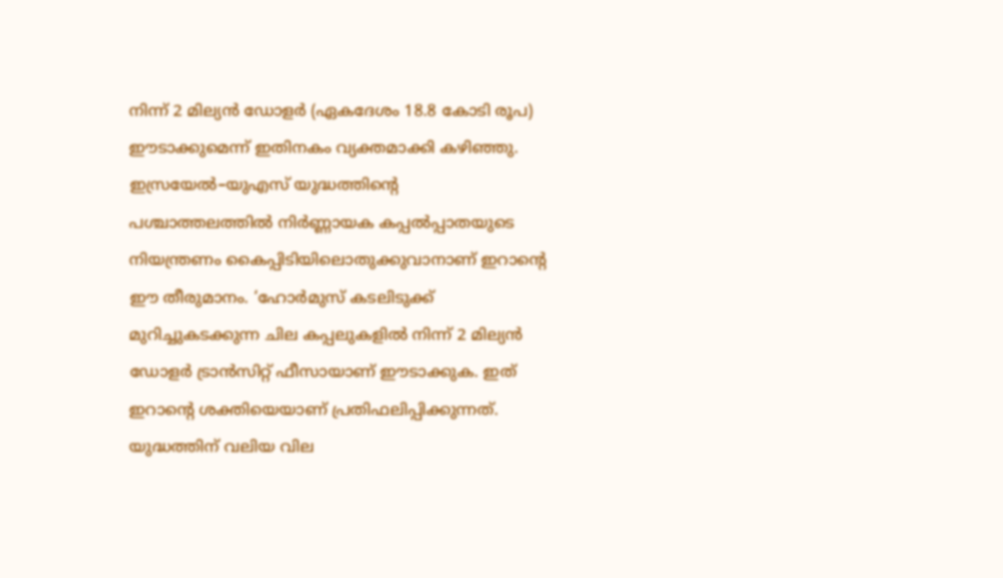നിന്ന് 2 മില്യൻ ഡോളർ (ഏകദേശം 18.8 കോടി രൂപ) ഈടാക്കുമെന്ന് ഇതിനകം വ്യക്തമാക്കി കഴിഞ്ഞു. ഇസ്രയേൽ–യുഎസ് യുദ്ധത്തിന്റെ പശ്ചാത്തലത്തിൽ നിർണ്ണായക കപ്പൽപ്പാതയുടെ നിയന്ത്രണം കൈപ്പിടിയിലൊതുക്കുവാനാണ് ഇറാന്റെ ഈ തീരുമാനം. ‘ഹോർമുസ് കടലിടുക്ക് മുറിച്ചുകടക്കുന്ന ചില കപ്പലുകളിൽ നിന്ന് 2 മില്യൻ ഡോളർ ട്രാൻസിറ്റ് ഫീസായാണ് ഈടാക്കുക. ഇത് ഇറാന്റെ ശക്തിയെയാണ് പ്രതിഫലിപ്പിക്കുന്നത്. യുദ്ധത്തിന് വലിയ വില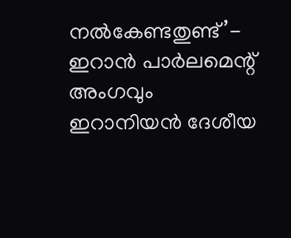നൽകേണ്ടതുണ്ട്’- ഇറാൻ പാർലമെന്റ് അംഗവും ഇറാനിയൻ ദേശീയ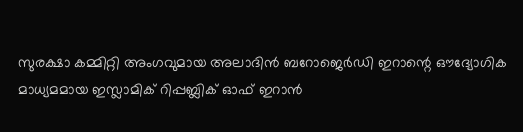സുരക്ഷാ കമ്മിറ്റി അംഗവുമായ അലാദിൻ ബറോജെർഡി ഇറാന്റെ ഔദ്യോഗിക മാധ്യമമായ ഇസ്ലാമിക് റിപ്പബ്ലിക് ഓഫ് ഇറാൻ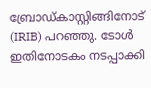ബ്രോഡ്കാസ്റ്റിങ്ങിനോട് (IRIB) പറഞ്ഞു. ടോൾ ഇതിനോടകം നടപ്പാക്കി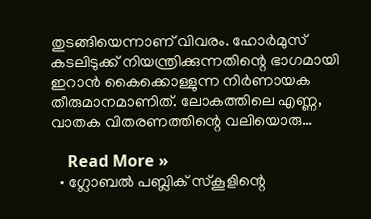തുടങ്ങിയെന്നാണ് വിവരം. ഹോർമുസ് കടലിടുക്ക് നിയന്ത്രിക്കുന്നതിന്റെ ഭാഗമായി ഇറാൻ കൈക്കൊള്ളുന്ന നിർണായക തീരുമാനമാണിത്. ലോകത്തിലെ എണ്ണ, വാതക വിതരണത്തിന്റെ വലിയൊരു…

    Read More »
  • ഗ്ലോബൽ പബ്ലിക് സ്കൂളിന്റെ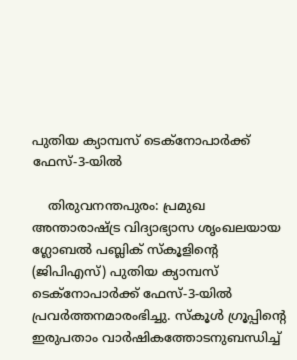പുതിയ ക്യാമ്പസ് ടെക്നോപാർക്ക് ഫേസ്-3-യിൽ

    തിരുവനന്തപുരം: പ്രമുഖ അന്താരാഷ്ട്ര വിദ്യാഭ്യാസ ശൃംഖലയായ ഗ്ലോബൽ പബ്ലിക് സ്കൂളിന്റെ (ജിപിഎസ്) പുതിയ ക്യാമ്പസ് ടെക്നോപാർക്ക് ഫേസ്-3-യിൽ പ്രവർത്തനമാരംഭിച്ചു. സ്കൂൾ ഗ്രൂപ്പിന്റെ ഇരുപതാം വാർഷികത്തോടനുബന്ധിച്ച്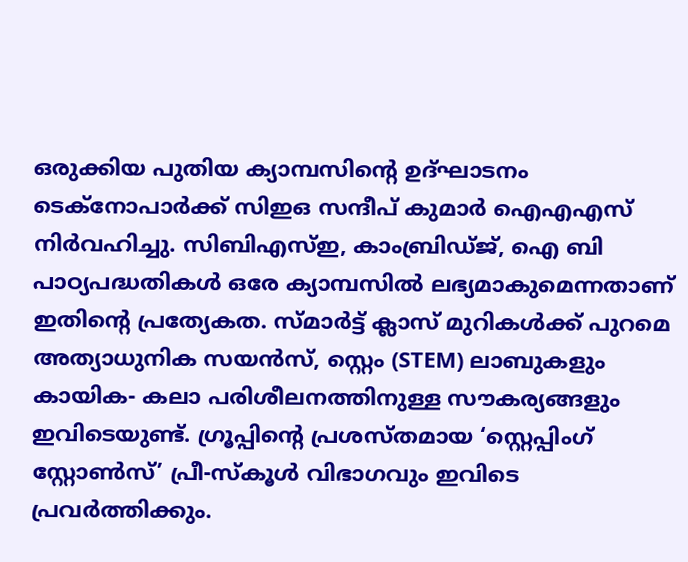ഒരുക്കിയ പുതിയ ക്യാമ്പസിന്റെ ഉദ്ഘാടനം ടെക്നോപാർക്ക് സിഇഒ സന്ദീപ് കുമാർ ഐഎഎസ് നിർവഹിച്ചു. സിബിഎസ്ഇ, കാംബ്രിഡ്ജ്, ഐ ബി പാഠ്യപദ്ധതികൾ ഒരേ ക്യാമ്പസിൽ ലഭ്യമാകുമെന്നതാണ് ഇതിന്റെ പ്രത്യേകത. സ്മാർട്ട് ക്ലാസ് മുറികൾക്ക് പുറമെ അത്യാധുനിക സയൻസ്, സ്റ്റെം (STEM) ലാബുകളും കായിക- കലാ പരിശീലനത്തിനുള്ള സൗകര്യങ്ങളും ഇവിടെയുണ്ട്. ഗ്രൂപ്പിന്റെ പ്രശസ്തമായ ‘സ്റ്റെപ്പിംഗ് സ്റ്റോൺസ്’ പ്രീ-സ്കൂൾ വിഭാഗവും ഇവിടെ പ്രവർത്തിക്കും.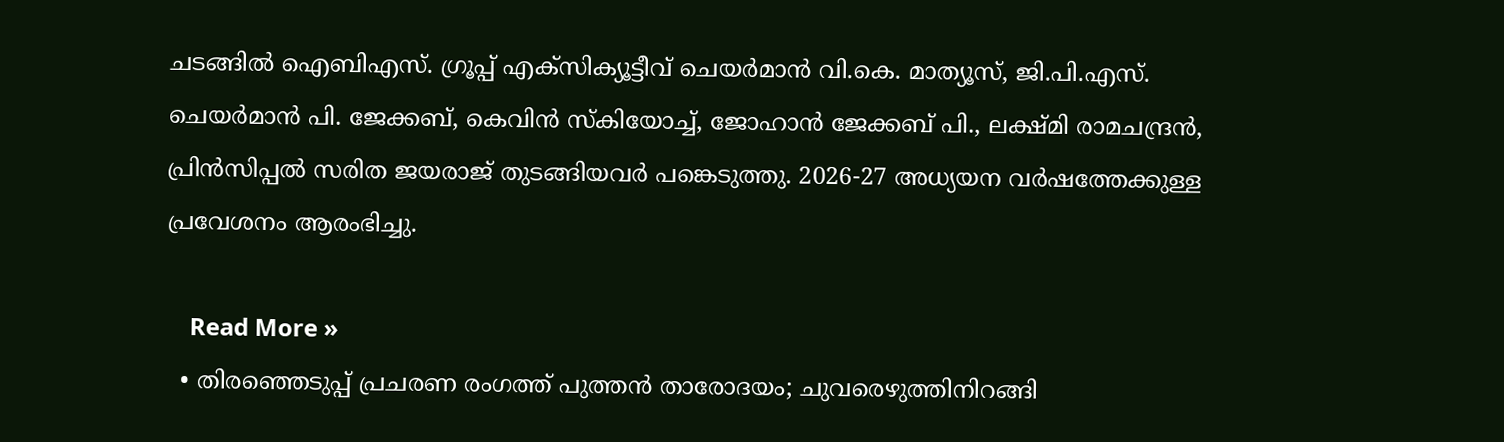ചടങ്ങിൽ ഐബിഎസ്. ഗ്രൂപ്പ് എക്സിക്യൂട്ടീവ് ചെയർമാൻ വി.കെ. മാത്യൂസ്, ജി.പി.എസ്. ചെയർമാൻ പി. ജേക്കബ്, കെവിൻ സ്കിയോച്ച്, ജോഹാൻ ജേക്കബ് പി., ലക്ഷ്മി രാമചന്ദ്രൻ, പ്രിൻസിപ്പൽ സരിത ജയരാജ് തുടങ്ങിയവർ പങ്കെടുത്തു. 2026-27 അധ്യയന വർഷത്തേക്കുള്ള പ്രവേശനം ആരംഭിച്ചു.

    Read More »
  • തിരഞ്ഞെടുപ്പ് പ്രചരണ രംഗത്ത് പുത്തൻ താരോദയം; ചുവരെഴുത്തിനിറങ്ങി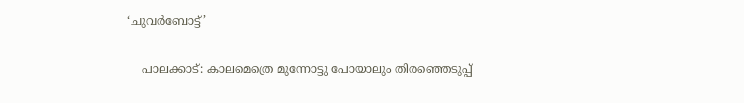‘ചുവർബോട്ട്’

    പാലക്കാട്: കാലമെത്രെ മുന്നോട്ടു പോയാലും തിരഞ്ഞെടുപ്പ്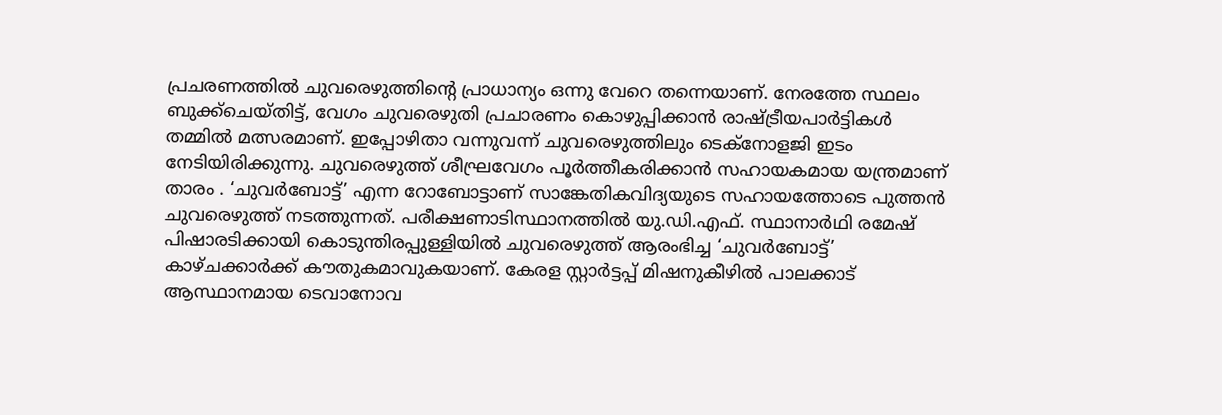പ്രചരണത്തിൽ ചുവരെഴുത്തിന്റെ പ്രാധാന്യം ഒന്നു വേറെ തന്നെയാണ്. നേരത്തേ സ്ഥലം ബുക്ക്‌ചെയ്തിട്ട്, വേഗം ചുവരെഴുതി പ്രചാരണം കൊഴുപ്പിക്കാൻ രാഷ്ട്രീയപാർട്ടികൾ തമ്മിൽ മത്സരമാണ്. ഇപ്പോഴിതാ വന്നുവന്ന് ചുവരെഴുത്തിലും ടെക്നോളജി ഇടം നേടിയിരിക്കുന്നു. ചുവരെഴുത്ത് ശീഘ്രവേഗം പൂർത്തീകരിക്കാൻ സഹായകമായ യന്ത്രമാണ് താരം . ‘ചുവർബോട്ട്’ എന്ന റോബോട്ടാണ് സാങ്കേതികവിദ്യയുടെ സഹായത്തോടെ പുത്തൻ ചുവരെഴുത്ത് നടത്തുന്നത്. പരീക്ഷണാടിസ്ഥാനത്തിൽ യു.ഡി.എഫ്. സ്ഥാനാർഥി രമേഷ് പിഷാരടിക്കായി കൊടുന്തിരപ്പുള്ളിയിൽ ചുവരെഴുത്ത് ആരംഭിച്ച ‘ചുവർബോട്ട്’ കാഴ്ചക്കാർക്ക് കൗതുകമാവുകയാണ്. കേരള സ്റ്റാർട്ടപ്പ് മിഷനുകീഴിൽ പാലക്കാട് ആസ്ഥാനമായ ടെവാനോവ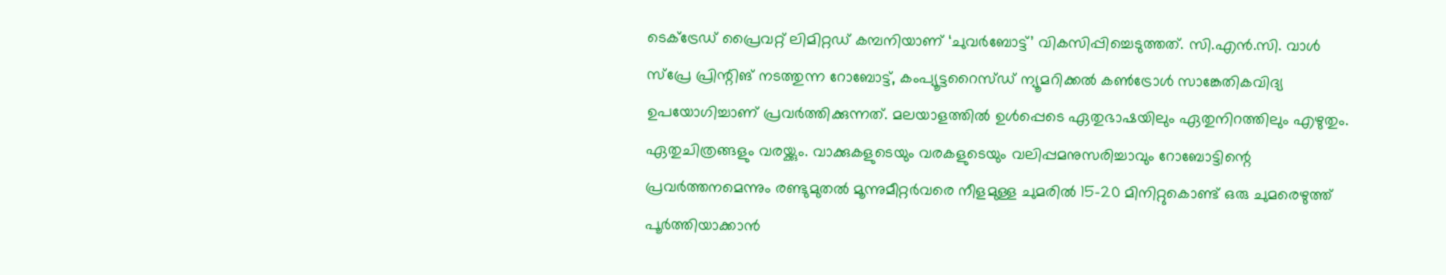ടെക്ട്രേഡ് പ്രൈവറ്റ് ലിമിറ്റഡ് കമ്പനിയാണ് ‘ചുവർബോട്ട്’ വികസിപ്പിച്ചെടുത്തത്. സി.എൻ.സി. വാൾ സ്പ്രേ പ്രിന്റിങ് നടത്തുന്ന റോബോട്ട്, കംപ്യൂട്ടറൈസ്ഡ് ന്യൂമറിക്കൽ കൺട്രോൾ സാങ്കേതികവിദ്യ ഉപയോഗിച്ചാണ് പ്രവർത്തിക്കുന്നത്. മലയാളത്തിൽ ഉൾപ്പെടെ ഏതുഭാഷയിലും ഏതുനിറത്തിലും എഴുതും. ഏതുചിത്രങ്ങളും വരയ്ക്കും. വാക്കുകളുടെയും വരകളുടെയും വലിപ്പമനുസരിച്ചാവും റോബോട്ടിന്റെ പ്രവർത്തനമെന്നും രണ്ടുമുതൽ മൂന്നുമീറ്റർവരെ നീളമുള്ള ചുമരിൽ 15-20 മിനിറ്റുകൊണ്ട് ഒരു ചുമരെഴുത്ത് പൂർത്തിയാക്കാൻ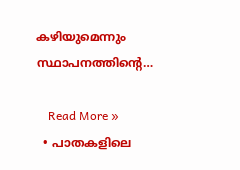കഴിയുമെന്നും സ്ഥാപനത്തിന്റെ…

    Read More »
  • പാതകളിലെ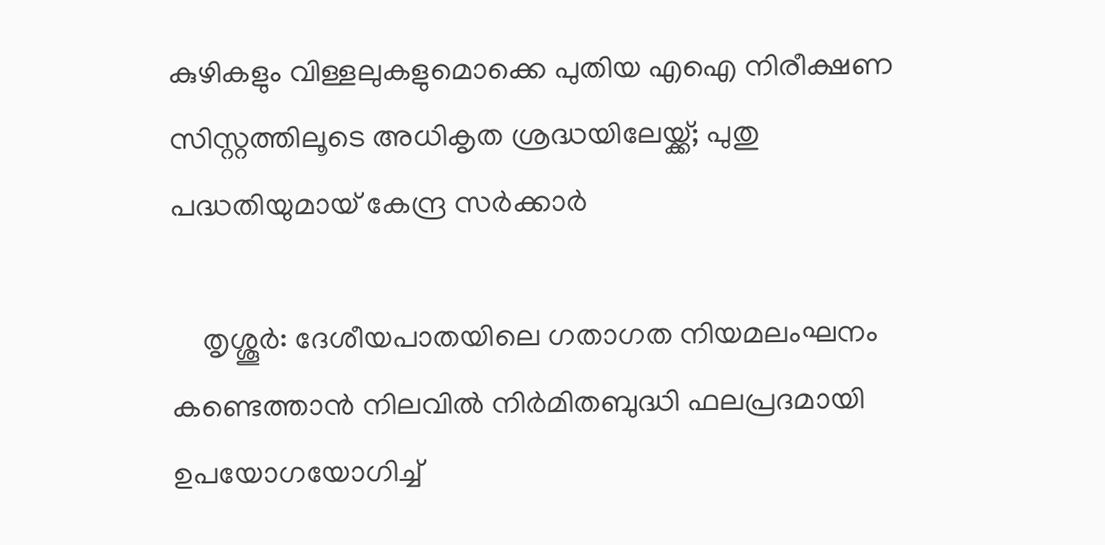കുഴികളും വിള്ളലുകളുമൊക്കെ പുതിയ എഐ നിരീക്ഷണ സിസ്റ്റത്തിലൂടെ അധികൃത ശ്രദ്ധയിലേയ്ക്ക്; പുതു പദ്ധതിയുമായ് കേന്ദ്ര സർക്കാർ

    തൃശ്ശൂർ: ദേശീയപാതയിലെ ഗതാഗത നിയമലംഘനം കണ്ടെത്താൻ നിലവിൽ നിർമിതബുദ്ധി ഫലപ്രദമായി ഉപയോഗയോഗിച്ച്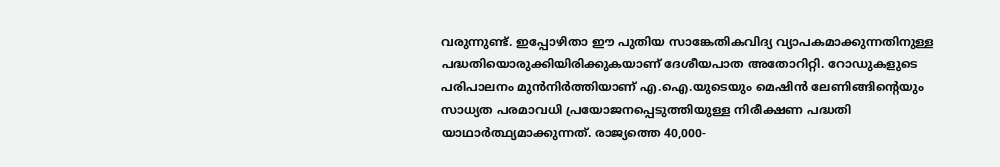വരുന്നുണ്ട്. ഇപ്പോഴിതാ ഈ പുതിയ സാങ്കേതികവിദ്യ വ്യാപകമാക്കുന്നതിനുള്ള പദ്ധതിയൊരുക്കിയിരിക്കുകയാണ് ദേശീയപാത അതോറിറ്റി. റോഡുകളുടെ പരിപാലനം മുൻനിർത്തിയാണ് എ.ഐ.യുടെയും മെഷിൻ ലേണിങ്ങിന്റെയും സാധ്യത പരമാവധി പ്രയോജനപ്പെടുത്തിയുള്ള നിരീക്ഷണ പദ്ധതി യാഥാർത്ഥ്യമാക്കുന്നത്. രാജ്യത്തെ 40,000-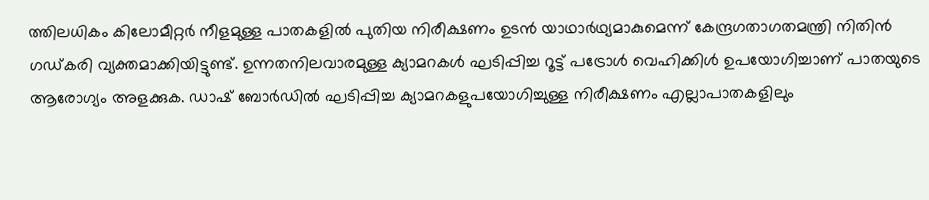ത്തിലധികം കിലോമീറ്റർ നീളമുള്ള പാതകളിൽ പുതിയ നിരീക്ഷണം ഉടൻ യാഥാർഥ്യമാകുമെന്ന് കേന്ദ്രഗതാഗതമന്ത്രി നിതിൻ ഗഡ്കരി വ്യക്തമാക്കിയിട്ടുണ്ട്. ഉന്നതനിലവാരമുള്ള ക്യാമറകൾ ഘടിപ്പിച്ച റൂട്ട് പട്രോൾ വെഹിക്കിൾ ഉപയോഗിച്ചാണ് പാതയുടെ ആരോഗ്യം അളക്കുക. ഡാഷ് ബോർഡിൽ ഘടിപ്പിച്ച ക്യാമറകളുപയോഗിച്ചുള്ള നിരീക്ഷണം എല്ലാപാതകളിലും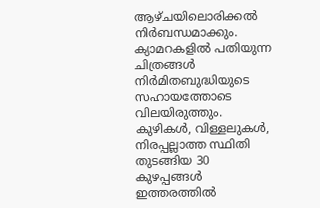ആഴ്ചയിലൊരിക്കൽ നിർബന്ധമാക്കും. ക്യാമറകളിൽ പതിയുന്ന ചിത്രങ്ങൾ നിർമിതബുദ്ധിയുടെ സഹായത്തോടെ വിലയിരുത്തും. കുഴികൾ, വിള്ളലുകൾ, നിരപ്പല്ലാത്ത സ്ഥിതി തുടങ്ങിയ 30 കുഴപ്പങ്ങൾ ഇത്തരത്തിൽ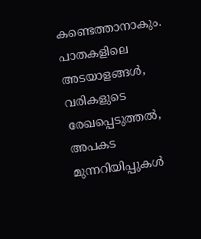കണ്ടെത്താനാകും. പാതകളിലെ അടയാളങ്ങൾ, വരികളുടെ രേഖപ്പെടുത്തൽ, അപകട മുന്നറിയിപ്പുകൾ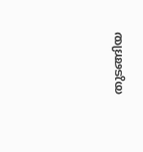തുടങ്ങിയ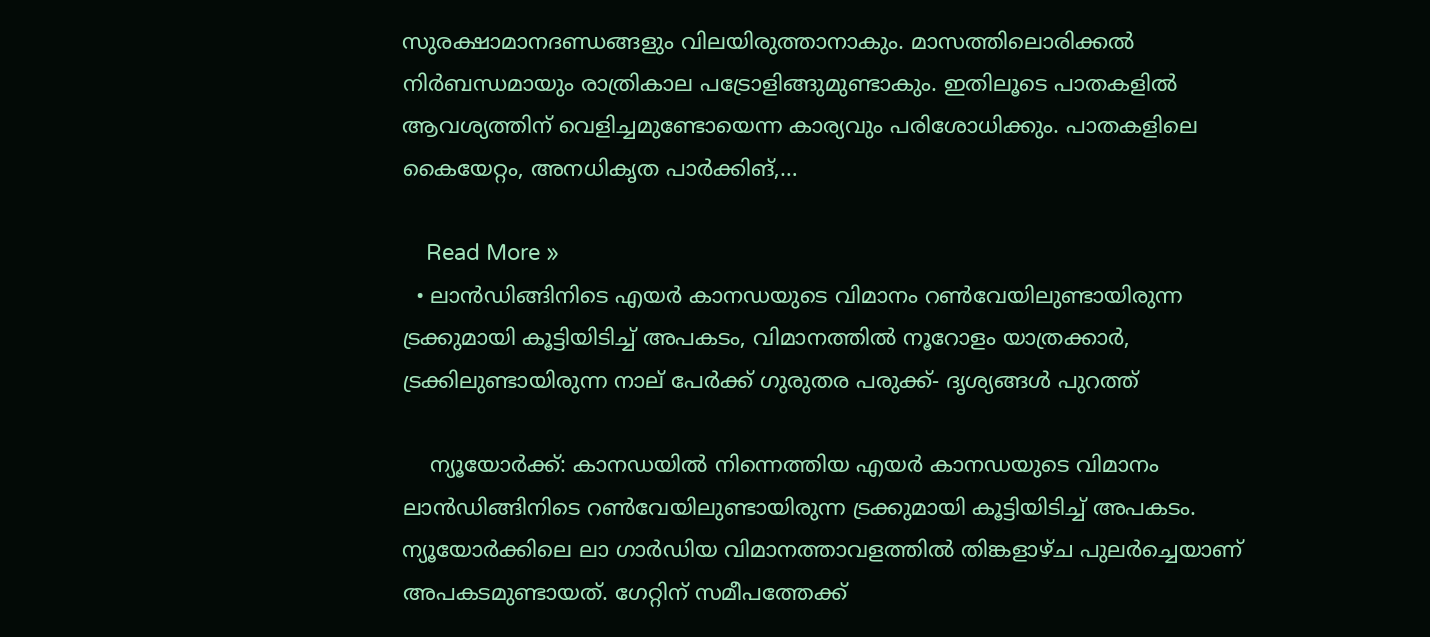സുരക്ഷാമാനദണ്ഡങ്ങളും വിലയിരുത്താനാകും. മാസത്തിലൊരിക്കൽ നിർബന്ധമായും രാത്രികാല പട്രോളിങ്ങുമുണ്ടാകും. ഇതിലൂടെ പാതകളിൽ ആവശ്യത്തിന് വെളിച്ചമുണ്ടോയെന്ന കാര്യവും പരിശോധിക്കും. പാതകളിലെ കൈയേറ്റം, അനധികൃത പാർക്കിങ്,…

    Read More »
  • ലാൻഡിങ്ങിനിടെ എയർ കാനഡയുടെ വിമാനം റൺവേയിലുണ്ടായിരുന്ന ട്രക്കുമായി കൂട്ടിയിടിച്ച് അപകടം, വിമാനത്തിൽ നൂറോളം യാത്രക്കാർ, ട്രക്കിലുണ്ടായിരുന്ന നാല് പേർക്ക് ഗുരുതര പരുക്ക്- ദൃശ്യങ്ങൾ പുറത്ത്

    ന്യൂയോർക്ക്: കാനഡയിൽ നിന്നെത്തിയ എയർ കാനഡയുടെ വിമാനം ലാൻഡിങ്ങിനിടെ റൺവേയിലുണ്ടായിരുന്ന ട്രക്കുമായി കൂട്ടിയിടിച്ച് അപകടം. ന്യൂയോർക്കിലെ ലാ ഗാർഡിയ വിമാനത്താവളത്തിൽ തിങ്കളാഴ്ച പുലർച്ചെയാണ് അപകടമുണ്ടായത്. ഗേറ്റിന് സമീപത്തേക്ക്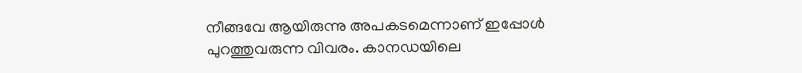നീങ്ങവേ ആയിരുന്നു അപകടമെന്നാണ് ഇപ്പോൾ പുറത്തുവരുന്ന വിവരം. കാനഡയിലെ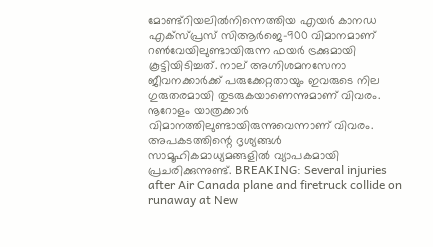മോണ്ട്‌റിയലിൽനിന്നെത്തിയ എയർ കാനഡ എക്‌സ്പ്രസ് സിആർജെ-900 വിമാനമാണ് റൺവേയിലുണ്ടായിരുന്ന ഫയർ ട്രക്കുമായി കൂട്ടിയിടിച്ചത്. നാല് അഗ്നിശമനസേനാ ജീവനക്കാർക്ക് പരുക്കേറ്റതായും ഇവരുടെ നില ഗുരുതരമായി തുടരുകയാണെന്നുമാണ് വിവരം. നൂറോളം യാത്രക്കാർ വിമാനത്തിലുണ്ടായിരുന്നുവെന്നാണ് വിവരം. അപകടത്തിന്റെ ദൃശ്യങ്ങൾ സാമൂഹികമാധ്യമങ്ങളിൽ വ്യാപകമായി പ്രചരിക്കുന്നുണ്ട്. BREAKING: Several injuries after Air Canada plane and firetruck collide on runaway at New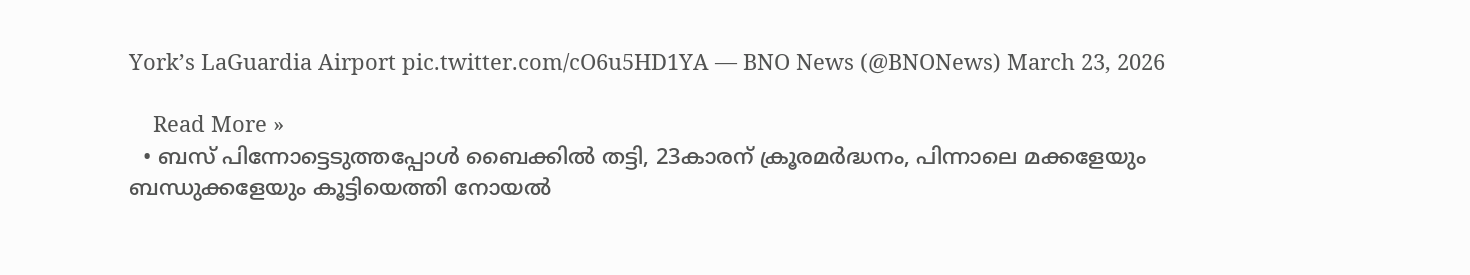York’s LaGuardia Airport pic.twitter.com/cO6u5HD1YA — BNO News (@BNONews) March 23, 2026

    Read More »
  • ബസ് പിന്നോട്ടെടുത്തപ്പോൾ ബൈക്കിൽ തട്ടി, 23കാരന് ക്രൂരമർദ്ധനം, പിന്നാലെ മക്കളേയും ബന്ധുക്കളേയും കൂട്ടിയെത്തി നോയൽ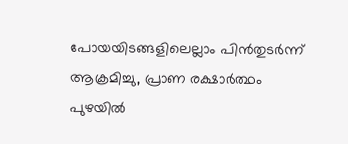പോയയിടങ്ങളിലെല്ലാം പിൻതുടർന്ന് ആക്രമിച്ചു, പ്രാണ രക്ഷാർത്ഥം പുഴയിൽ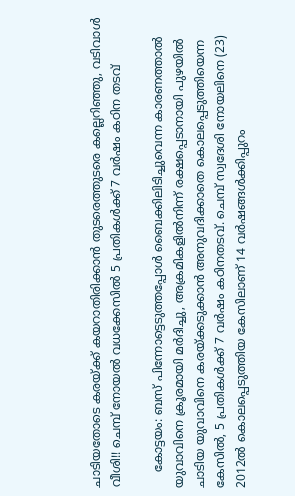ചാടിയതോടെ കരയ്ക്ക് കയറാതിരിക്കാൻ തുടരെത്തുടരെ കല്ലെറിഞ്ഞു, വടിവാൾ വീശി!! ചെമ്പ് നോയൽ വധക്കേസിൽ 5 പ്രതികൾക്ക് 7 വർഷം കഠിന തടവ്

    കോട്ടയം: ബസ് പിന്നോട്ടെടുത്തപ്പോൾ ബൈക്കിലിടിച്ചുവെന്ന കാരണത്താൽ യുവാവിനെ ക്രൂരമായി മർദിച്ചു, അക്രമികളിൽനിന്ന് രക്ഷപ്പെടാനായി പുഴയിൽ ചാടിയ യുവാവിനെ കരയ്ക്കടുക്കാൻ അനുവദിക്കാതെ കൊലപ്പെടുത്തിയെന്ന കേസിൽ, 5 പ്രതികൾക്ക് 7 വർഷം കഠിനതടവ്. ചെമ്പ് സ്വദേശി നോയലിനെ (23) 2012ൽ കൊലപ്പെടുത്തിയ കേസിലാണ് 14 വർഷങ്ങൾക്കിപ്പുറം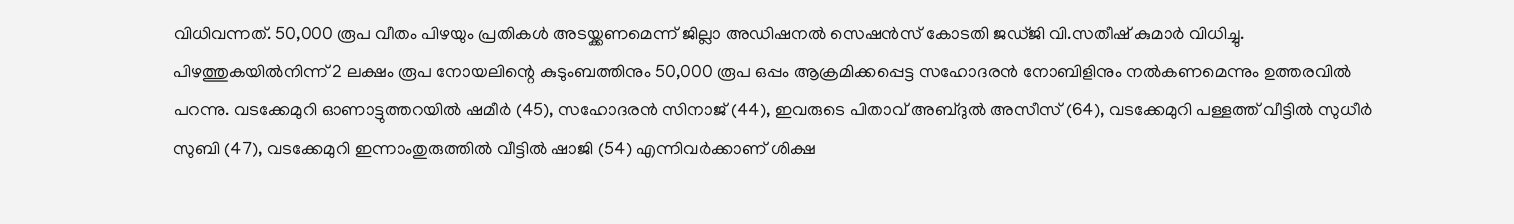വിധിവന്നത്. 50,000 രൂപ വീതം പിഴയും പ്രതികൾ അടയ്ക്കണമെന്ന് ജില്ലാ അഡിഷനൽ സെഷൻസ് കോടതി ജഡ്ജി വി.സതീഷ് കുമാർ വിധിച്ചു. പിഴത്തുകയിൽനിന്ന് 2 ലക്ഷം രൂപ നോയലിന്റെ കുടുംബത്തിനും 50,000 രൂപ ഒപ്പം ആക്രമിക്കപ്പെട്ട സഹോദരൻ നോബിളിനും നൽകണമെന്നും ഉത്തരവിൽ പറന്നു. വടക്കേമുറി ഓണാട്ടുത്തറയിൽ ഷമീർ (45), സഹോദരൻ സിനാജ് (44), ഇവരുടെ പിതാവ് അബ്ദുൽ അസീസ് (64), വടക്കേമുറി പള്ളത്ത് വീട്ടിൽ സുധീർ സുബി (47), വടക്കേമുറി ഇന്നാംതുരുത്തിൽ വീട്ടിൽ ഷാജി (54) എന്നിവർക്കാണ് ശിക്ഷ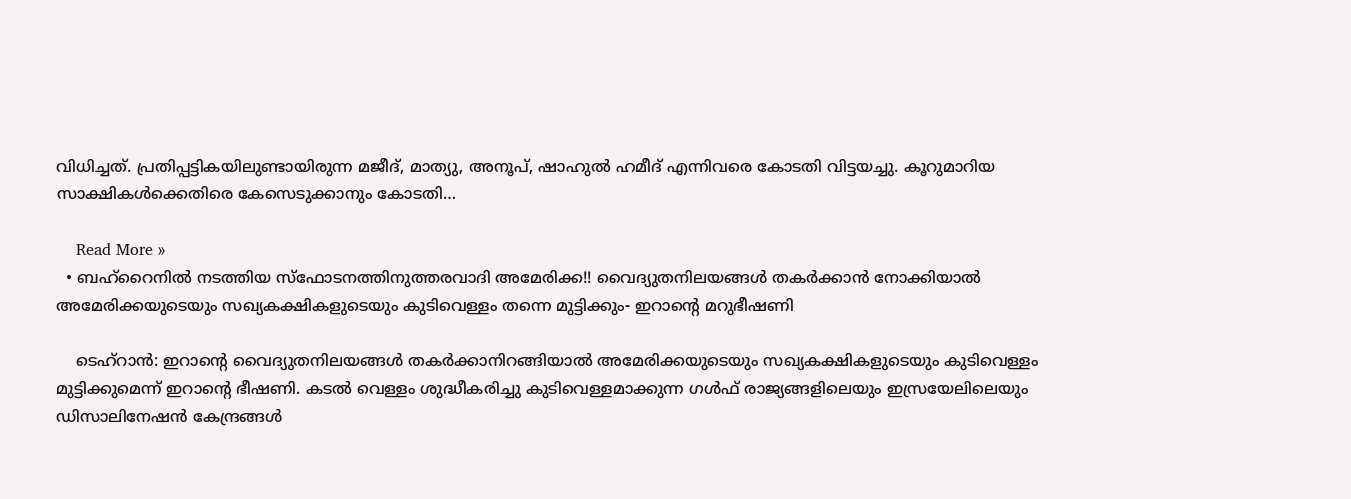വിധിച്ചത്. പ്രതിപ്പട്ടികയിലുണ്ടായിരുന്ന മജീദ്, മാത്യു, അനൂപ്, ഷാഹുൽ ഹമീദ് എന്നിവരെ കോടതി വിട്ടയച്ചു. കൂറുമാറിയ സാക്ഷികൾക്കെതിരെ കേസെടുക്കാനും കോടതി…

    Read More »
  • ബഹ്റൈനിൽ നടത്തിയ സ്ഫോടനത്തിനുത്തരവാദി അമേരിക്ക!! വൈദ്യുതനിലയങ്ങൾ തകർക്കാൻ നോക്കിയാൽ അമേരിക്കയുടെയും സഖ്യകക്ഷികളുടെയും കുടിവെള്ളം തന്നെ മുട്ടിക്കും- ഇറാന്റെ മറുഭീഷണി

    ടെഹ്റാൻ: ഇറാന്റെ വൈദ്യുതനിലയങ്ങൾ തകർക്കാനിറങ്ങിയാൽ അമേരിക്കയുടെയും സഖ്യകക്ഷികളുടെയും കുടിവെള്ളം മുട്ടിക്കുമെന്ന് ഇറാന്റെ ഭീഷണി. കടൽ വെള്ളം ശുദ്ധീകരിച്ചു കുടിവെള്ളമാക്കുന്ന ഗൾഫ് രാജ്യങ്ങളിലെയും ഇസ്രയേലിലെയും ഡിസാലിനേഷൻ കേന്ദ്രങ്ങൾ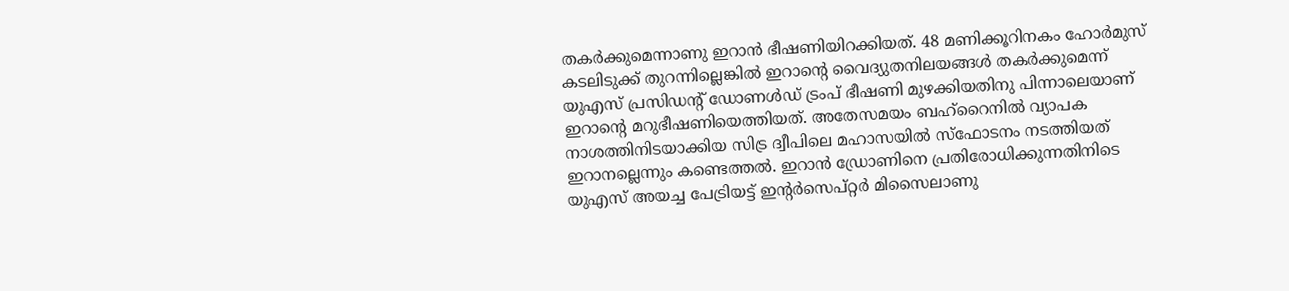തകർക്കുമെന്നാണു ഇറാൻ ഭീഷണിയിറക്കിയത്. 48 മണിക്കൂറിനകം ഹോർമുസ് കടലിടുക്ക് തുറന്നില്ലെങ്കിൽ ഇറാന്റെ വൈദ്യുതനിലയങ്ങൾ തകർക്കുമെന്ന് യുഎസ് പ്രസിഡന്റ് ഡോണൾഡ് ട്രംപ് ഭീഷണി മുഴക്കിയതിനു പിന്നാലെയാണ് ഇറാന്റെ മറുഭീഷണിയെത്തിയത്. അതേസമയം ബഹ്റൈനിൽ വ്യാപക നാശത്തിനിടയാക്കിയ സിട്ര ദ്വീപിലെ മഹാസയിൽ സ്ഫോടനം നടത്തിയത് ഇറാനല്ലെന്നും കണ്ടെത്തൽ. ഇറാൻ ഡ്രോണിനെ പ്രതിരോധിക്കുന്നതിനിടെ യുഎസ് അയച്ച പേട്രിയട്ട് ഇന്റർസെപ്റ്റർ മിസൈലാണു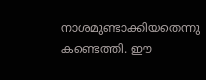നാശമുണ്ടാക്കിയതെന്നു കണ്ടെത്തി. ഈ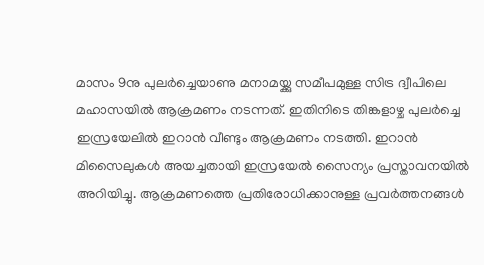മാസം 9നു പുലർച്ചെയാണു മനാമയ്ക്കു സമീപമുള്ള സിട്ര ദ്വീപിലെ മഹാസയിൽ ആക്രമണം നടന്നത്. ഇതിനിടെ തിങ്കളാഴ്ച പുലർച്ചെ ഇസ്രയേലിൽ ഇറാൻ വീണ്ടും ആക്രമണം നടത്തി. ഇറാൻ മിസൈലുകൾ അയച്ചതായി ഇസ്രയേൽ സൈന്യം പ്രസ്താവനയിൽ അറിയിച്ചു. ആക്രമണത്തെ പ്രതിരോധിക്കാനുള്ള പ്രവർത്തനങ്ങൾ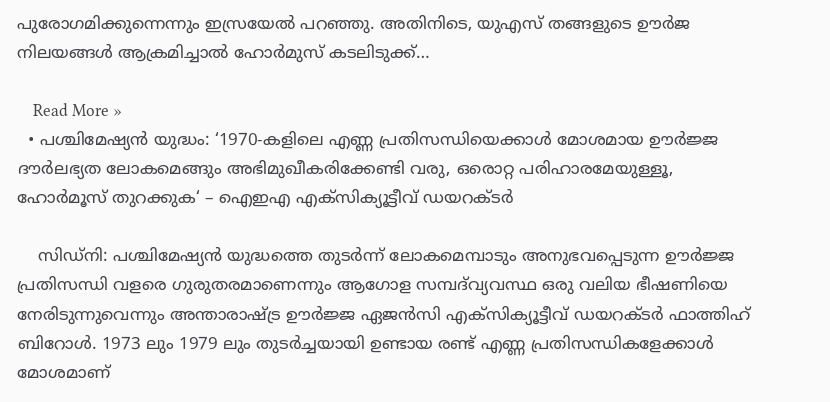പുരോഗമിക്കുന്നെന്നും ഇസ്രയേൽ പറഞ്ഞു. അതിനിടെ, യുഎസ് തങ്ങളുടെ ഊർജ നിലയങ്ങൾ ആക്രമിച്ചാൽ ഹോർമുസ് കടലിടുക്ക്…

    Read More »
  • പശ്ചിമേഷ്യൻ യുദ്ധം: ‘1970-കളിലെ എണ്ണ പ്രതിസന്ധിയെക്കാൾ മോശമായ ഊർജ്ജ ദൗർലഭ്യത ലോകമെങ്ങും അഭിമുഖീകരിക്കേണ്ടി വരു, ഒരൊറ്റ പരിഹാരമേയുള്ളൂ, ഹോർമൂസ് തുറക്കുക‘ – ഐഇഎ എക്സിക്യൂട്ടീവ് ഡയറക്ടർ

    സിഡ്നി: പശ്ചിമേഷ്യൻ യുദ്ധത്തെ തുടർന്ന് ലോകമെമ്പാടും അനുഭവപ്പെടുന്ന ഊർജ്ജ പ്രതിസന്ധി വളരെ ഗുരുതരമാണെന്നും ആഗോള സമ്പദ്‌വ്യവസ്ഥ ഒരു വലിയ ഭീഷണിയെ നേരിടുന്നുവെന്നും അന്താരാഷ്ട്ര ഊർജ്ജ ഏജൻസി എക്സിക്യൂട്ടീവ് ഡയറക്ടർ ഫാത്തിഹ് ബിറോൾ. 1973 ലും 1979 ലും തുടർച്ചയായി ഉണ്ടായ രണ്ട് എണ്ണ പ്രതിസന്ധികളേക്കാൾ മോശമാണ്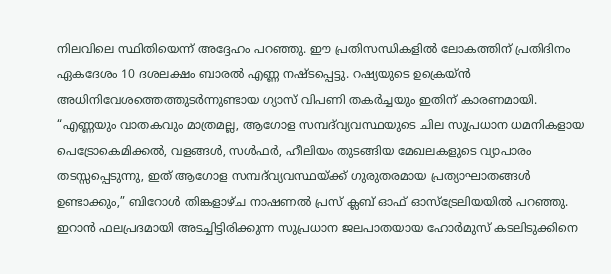നിലവിലെ സ്ഥിതിയെന്ന് അദ്ദേഹം പറഞ്ഞു. ഈ പ്രതിസന്ധികളിൽ ലോകത്തിന് പ്രതിദിനം ഏകദേശം 10 ദശലക്ഷം ബാരൽ എണ്ണ നഷ്ടപ്പെട്ടു. റഷ്യയുടെ ഉക്രെയ്ൻ അധിനിവേശത്തെത്തുടർന്നുണ്ടായ ഗ്യാസ് വിപണി തകർച്ചയും ഇതിന് കാരണമായി. “എണ്ണയും വാതകവും മാത്രമല്ല, ആഗോള സമ്പദ്‌വ്യവസ്ഥയുടെ ചില സുപ്രധാന ധമനികളായ പെട്രോകെമിക്കൽ, വളങ്ങൾ, സൾഫർ, ഹീലിയം തുടങ്ങിയ മേഖലകളുടെ വ്യാപാരം തടസ്സപ്പെടുന്നു, ഇത് ആഗോള സമ്പദ്‌വ്യവസ്ഥയ്ക്ക് ഗുരുതരമായ പ്രത്യാഘാതങ്ങൾ ഉണ്ടാക്കും,” ബിറോൾ തിങ്കളാഴ്ച നാഷണൽ പ്രസ് ക്ലബ് ഓഫ് ഓസ്‌ട്രേലിയയിൽ പറഞ്ഞു. ഇറാൻ ഫലപ്രദമായി അടച്ചിട്ടിരിക്കുന്ന സുപ്രധാന ജലപാതയായ ഹോർമുസ് കടലിടുക്കിനെ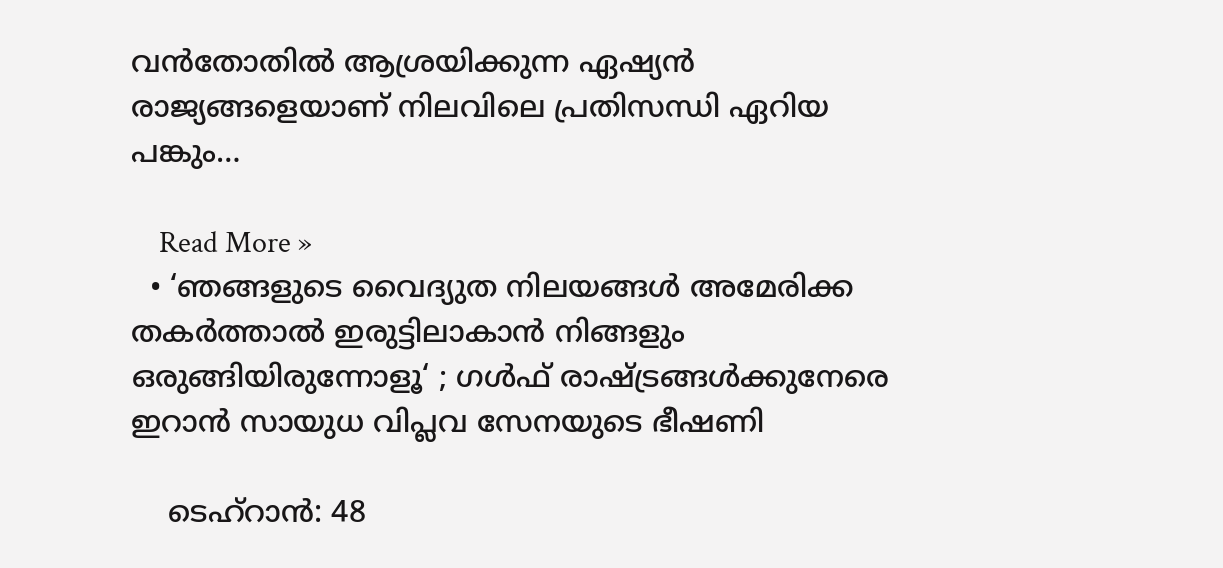വൻതോതിൽ ആശ്രയിക്കുന്ന ഏഷ്യൻ രാജ്യങ്ങളെയാണ് നിലവിലെ പ്രതിസന്ധി ഏറിയ പങ്കും…

    Read More »
  • ‘ഞങ്ങളുടെ വൈദ്യുത നിലയങ്ങൾ അമേരിക്ക തകർത്താൽ ഇരുട്ടിലാകാൻ നിങ്ങളും ഒരുങ്ങിയിരുന്നോളൂ‘ ; ഗൾഫ് രാഷ്ട്രങ്ങൾക്കുനേരെ ഇറാൻ സായുധ വിപ്ലവ സേനയുടെ ഭീഷണി

    ടെഹ്റാൻ: 48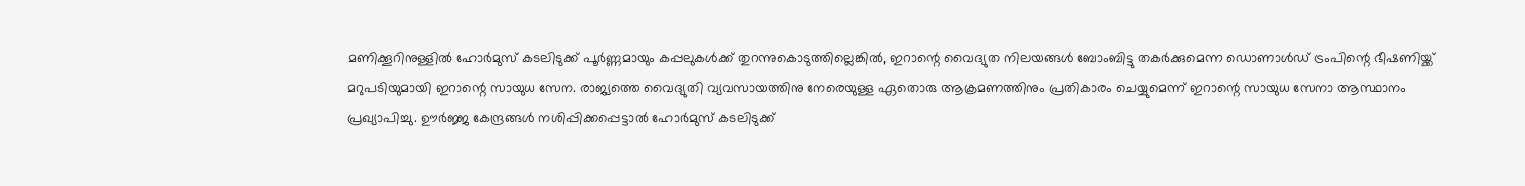മണിക്കൂറിനുള്ളിൽ ഹോർമുസ് കടലിടുക്ക് പൂർണ്ണമായും കപ്പലുകൾക്ക് തുറന്നുകൊടുത്തില്ലെങ്കിൽ, ഇറാന്റെ വൈദ്യുത നിലയങ്ങൾ ബോംബിട്ടു തകർക്കുമെന്ന ഡൊണാൾഡ് ട്രംപിന്റെ ഭീഷണിയ്ക്ക് മറുപടിയുമായി ഇറാന്റെ സായുധ സേന. രാജ്യത്തെ വൈദ്യുതി വ്യവസായത്തിനു നേരെയുള്ള ഏതൊരു ആക്രമണത്തിനും പ്രതികാരം ചെയ്യുമെന്ന് ഇറാന്റെ സായുധ സേനാ ആസ്ഥാനം പ്രഖ്യാപിച്ചു. ഊർജ്ജ കേന്ദ്രങ്ങൾ നശിപ്പിക്കപ്പെട്ടാൽ ഹോർമുസ് കടലിടുക്ക്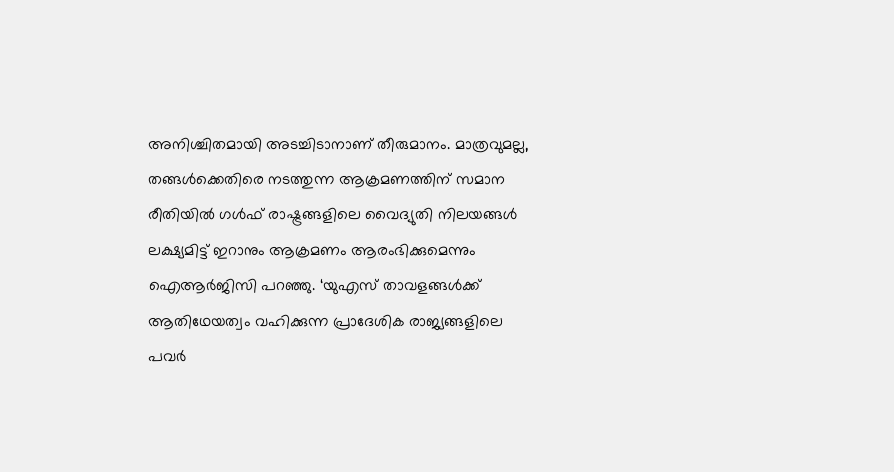അനിശ്ചിതമായി അടച്ചിടാനാണ് തീരുമാനം. മാത്രവുമല്ല, തങ്ങൾക്കെതിരെ നടത്തുന്ന ആക്രമണത്തിന് സമാന രീതിയിൽ ഗൾഫ് രാഷ്ട്രങ്ങളിലെ വൈദ്യുതി നിലയങ്ങൾ ലക്ഷ്യമിട്ട് ഇറാനും ആക്രമണം ആരംഭിക്കുമെന്നും ഐആർജിസി പറഞ്ഞു. ‘യുഎസ് താവളങ്ങൾക്ക് ആതിഥേയത്വം വഹിക്കുന്ന പ്രാദേശിക രാജ്യങ്ങളിലെ പവർ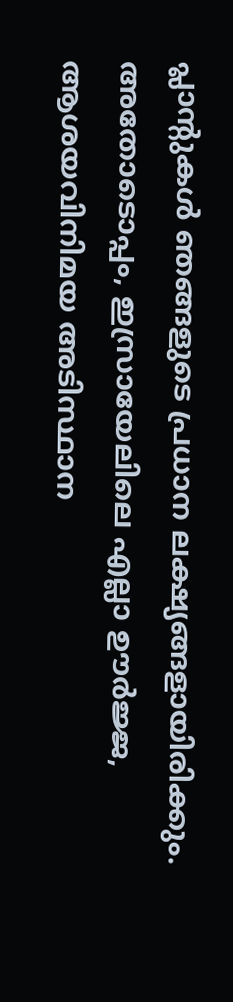പ്ലാന്റുകൾ ഞങ്ങളുടെ പ്രധാന ലക്ഷ്യങ്ങളായിരിക്കും. അതോടൊപ്പം, ഇസ്രായേലിലെ എല്ലാ ഊർജ്ജ, ആശയവിനിമയ അടിസ്ഥാന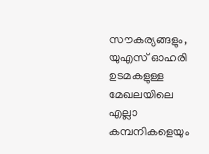സൗകര്യങ്ങളും, യുഎസ് ഓഹരി ഉടമകളുള്ള മേഖലയിലെ എല്ലാ കമ്പനികളെയും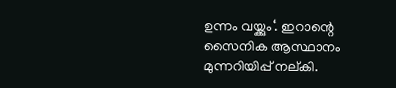ഉന്നം വയ്ക്കും‘. ഇറാന്റെ സൈനിക ആസ്ഥാനം മുന്നറിയിപ്പ് നല്കി.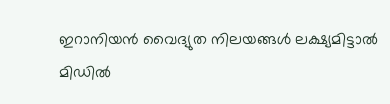ഇറാനിയൻ വൈദ്യുത നിലയങ്ങൾ ലക്ഷ്യമിട്ടാൽ മിഡിൽ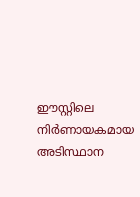ഈസ്റ്റിലെ നിർണായകമായ അടിസ്ഥാന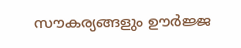സൗകര്യങ്ങളും ഊർജ്ജ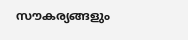സൗകര്യങ്ങളും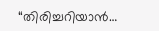“തിരിച്ചറിയാൻ…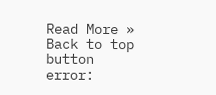Read More »
Back to top button
error: